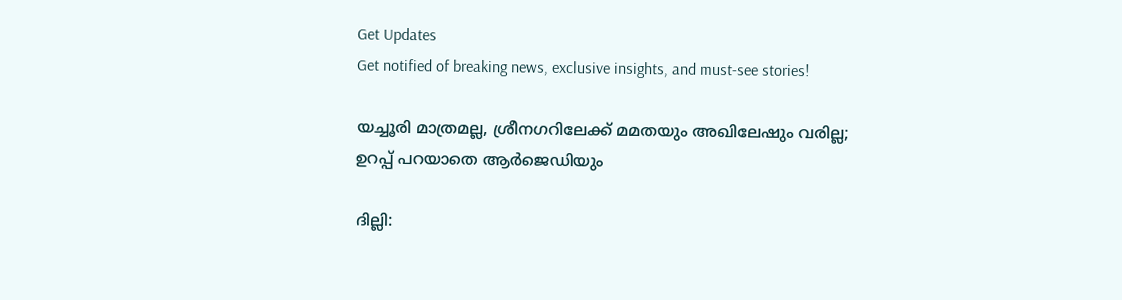Get Updates
Get notified of breaking news, exclusive insights, and must-see stories!

യച്ചൂരി മാത്രമല്ല, ശ്രീനഗറിലേക്ക് മമതയും അഖിലേഷും വരില്ല; ഉറപ്പ് പറയാതെ ആർജെഡിയും

ദില്ലി: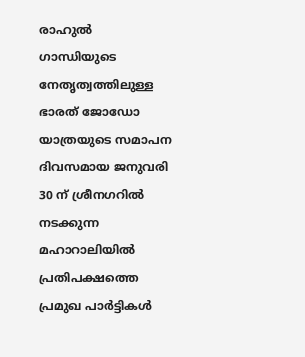രാഹുൽ ഗാന്ധിയുടെ നേതൃത്വത്തിലുള്ള ഭാരത് ജോഡോ യാത്രയുടെ സമാപന ദിവസമായ ജനുവരി 30 ന് ശ്രീനഗറില്‍ നടക്കുന്ന മഹാറാലിയില്‍ പ്രതിപക്ഷത്തെ പ്രമുഖ പാർട്ടികള്‍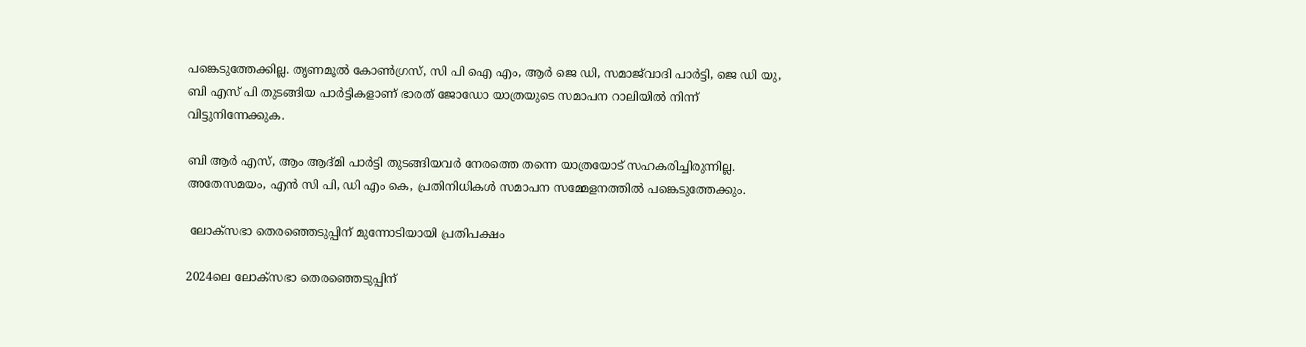പങ്കെടുത്തേക്കില്ല. തൃണമൂൽ കോൺഗ്രസ്, സി പി ഐ എം, ആർ ജെ ഡി, സമാജ്‌വാദി പാർട്ടി, ജെ ഡി യു, ബി എസ് പി തുടങ്ങിയ പാർട്ടികളാണ് ഭാരത് ജോഡോ യാത്രയുടെ സമാപന റാലിയില്‍ നിന്ന് വിട്ടുനിന്നേക്കുക.

ബി ആർ എസ്, ആം ആദ്മി പാർട്ടി തുടങ്ങിയവർ നേരത്തെ തന്നെ യാത്രയോട് സഹകരിച്ചിരുന്നില്ല. അതേസമയം, എന്‍ സി പി, ഡി എം കെ, പ്രതിനിധികള്‍ സമാപന സമ്മേളനത്തില്‍ പങ്കെടുത്തേക്കും.

 ലോക്‌സഭാ തെരഞ്ഞെടുപ്പിന് മുന്നോടിയായി പ്രതിപക്ഷം

2024ലെ ലോക്‌സഭാ തെരഞ്ഞെടുപ്പിന്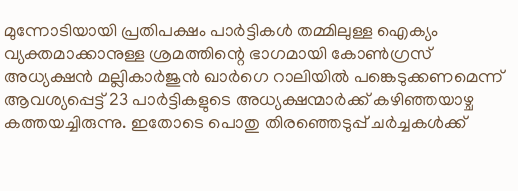മുന്നോടിയായി പ്രതിപക്ഷം പാർട്ടികള്‍ തമ്മിലുള്ള ഐക്യം വ്യക്തമാക്കാനുള്ള ശ്രമത്തിന്റെ ഭാഗമായി കോൺഗ്രസ് അധ്യക്ഷൻ മല്ലികാർജുൻ ഖാർഗെ റാലിയിൽ പങ്കെടുക്കണമെന്ന് ആവശ്യപ്പെട്ട് 23 പാർട്ടികളുടെ അധ്യക്ഷന്മാർക്ക് കഴിഞ്ഞയാഴ്ച കത്തയച്ചിരുന്നു. ഇതോടെ പൊതു തിരഞ്ഞെടുപ്പ് ചർച്ചകൾക്ക്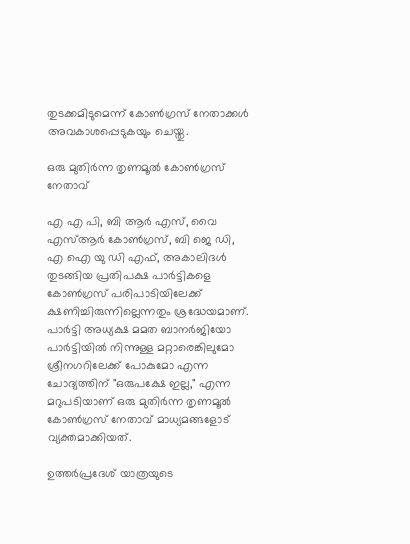തുടക്കമിടുമെന്ന് കോൺഗ്രസ് നേതാക്കൾ അവകാശപ്പെടുകയും ചെയ്തു.

ഒരു മുതിർന്ന തൃണമൂൽ കോൺഗ്രസ് നേതാവ്

എ എ പി, ബി ആർ എസ്, വൈ എസ്ആർ കോൺഗ്രസ്, ബി ജെ ഡി, എ ഐ യു ഡി എഫ്, അകാലിദൾ തുടങ്ങിയ പ്രതിപക്ഷ പാർട്ടികളെ കോൺഗ്രസ് പരിപാടിയിലേക്ക് ക്ഷണിച്ചിരുന്നില്ലെന്നതും ശ്രദ്ധേയമാണ്. പാർട്ടി അധ്യക്ഷ മമത ബാനർജിയോ പാർട്ടിയിൽ നിന്നുള്ള മറ്റാരെങ്കിലുമോ ശ്രീനഗറിലേക്ക് പോകുമോ എന്ന ചോദ്യത്തിന് "ഒരുപക്ഷേ ഇല്ല," എന്ന മറുപടിയാണ് ഒരു മുതിർന്ന തൃണമൂൽ കോൺഗ്രസ് നേതാവ് മാധ്യമങ്ങളോട് വ്യക്തമാക്കിയത്.

ഉത്തർപ്രദേശ് യാത്രയുടെ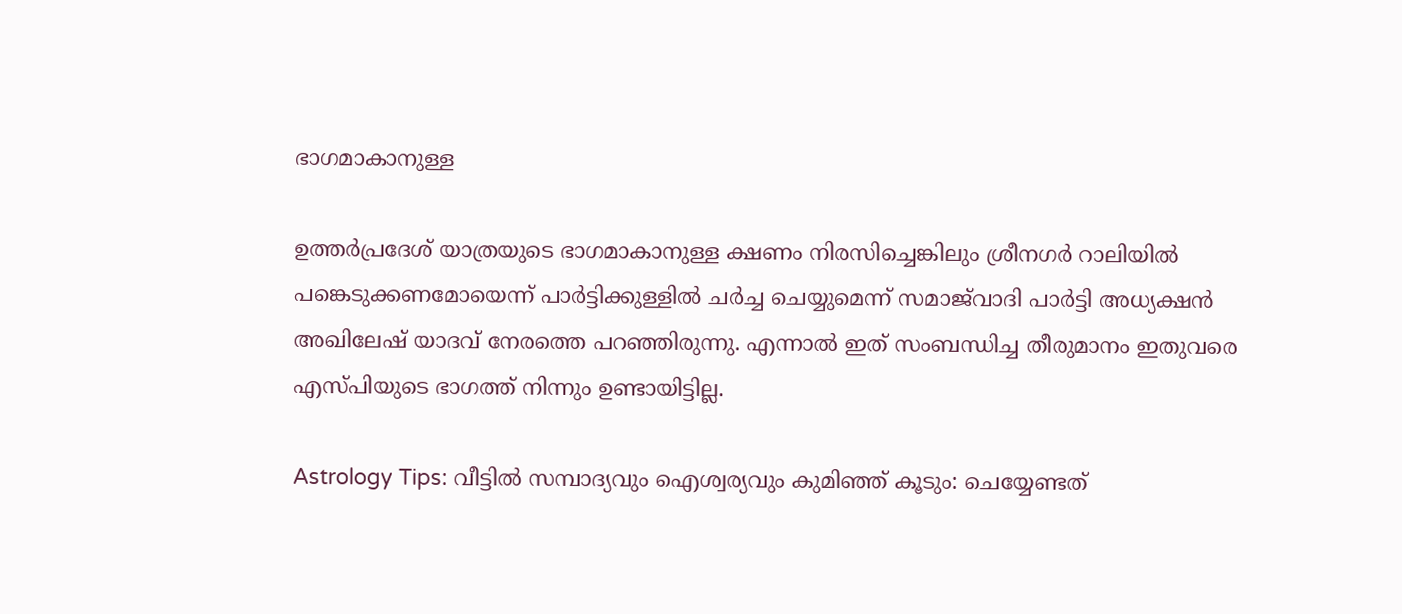ഭാഗമാകാനുള്ള

ഉത്തർപ്രദേശ് യാത്രയുടെ ഭാഗമാകാനുള്ള ക്ഷണം നിരസിച്ചെങ്കിലും ശ്രീനഗർ റാലിയിൽ പങ്കെടുക്കണമോയെന്ന് പാർട്ടിക്കുള്ളിൽ ചർച്ച ചെയ്യുമെന്ന് സമാജ്‌വാദി പാർട്ടി അധ്യക്ഷൻ അഖിലേഷ് യാദവ് നേരത്തെ പറഞ്ഞിരുന്നു. എന്നാല്‍ ഇത് സംബന്ധിച്ച തീരുമാനം ഇതുവരെ എസ്പിയുടെ ഭാഗത്ത് നിന്നും ഉണ്ടായിട്ടില്ല.

Astrology Tips: വീട്ടില്‍ സമ്പാദ്യവും ഐശ്വര്യവും കുമിഞ്ഞ് കൂടും: ചെയ്യേണ്ടത്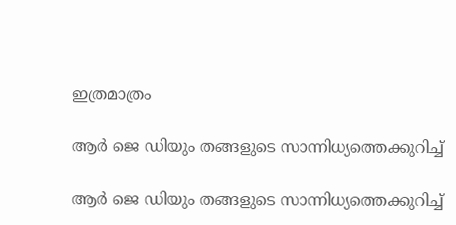ഇത്രമാത്രം

ആർ ജെ ഡിയും തങ്ങളുടെ സാന്നിധ്യത്തെക്കുറിച്ച്

ആർ ജെ ഡിയും തങ്ങളുടെ സാന്നിധ്യത്തെക്കുറിച്ച്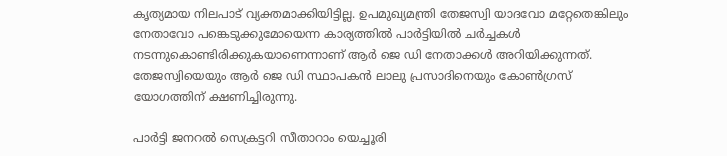കൃത്യമായ നിലപാട് വ്യക്തമാക്കിയിട്ടില്ല. ഉപമുഖ്യമന്ത്രി തേജസ്വി യാദവോ മറ്റേതെങ്കിലും നേതാവോ പങ്കെടുക്കുമോയെന്ന കാര്യത്തില്‍ പാർട്ടിയില്‍ ചർച്ചകള്‍ നടന്നുകൊണ്ടിരിക്കുകയാണെന്നാണ് ആർ ജെ ഡി നേതാക്കള്‍ അറിയിക്കുന്നത്. തേജസ്വിയെയും ആർ ജെ ഡി സ്ഥാപകന്‍ ലാലു പ്രസാദിനെയും കോൺഗ്രസ് യോഗത്തിന് ക്ഷണിച്ചിരുന്നു.

പാർട്ടി ജനറൽ സെക്രട്ടറി സീതാറാം യെച്ചൂരി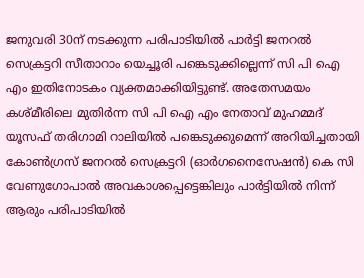ജനുവരി 30ന് നടക്കുന്ന പരിപാടിയിൽ പാർട്ടി ജനറൽ സെക്രട്ടറി സീതാറാം യെച്ചൂരി പങ്കെടുക്കില്ലെന്ന് സി പി ഐ എം ഇതിനോടകം വ്യക്തമാക്കിയിട്ടുണ്ട്. അതേസമയം കശ്മീരിലെ മുതിർന്ന സി പി ഐ എം നേതാവ് മുഹമ്മദ് യൂസഫ് തരിഗാമി റാലിയില്‍ പങ്കെടുക്കുമെന്ന് അറിയിച്ചതായി കോൺഗ്രസ് ജനറൽ സെക്രട്ടറി (ഓർഗനൈസേഷൻ) കെ സി വേണുഗോപാൽ അവകാശപ്പെട്ടെങ്കിലും പാർട്ടിയിൽ നിന്ന് ആരും പരിപാടിയിൽ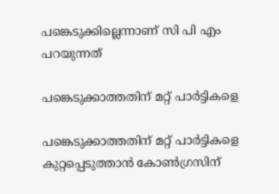പങ്കെടുക്കില്ലെന്നാണ് സി പി എം പറയുന്നത്

പങ്കെടുക്കാത്തതിന് മറ്റ് പാർട്ടികളെ

പങ്കെടുക്കാത്തതിന് മറ്റ് പാർട്ടികളെ കുറ്റപ്പെടുത്താൻ കോൺഗ്രസിന്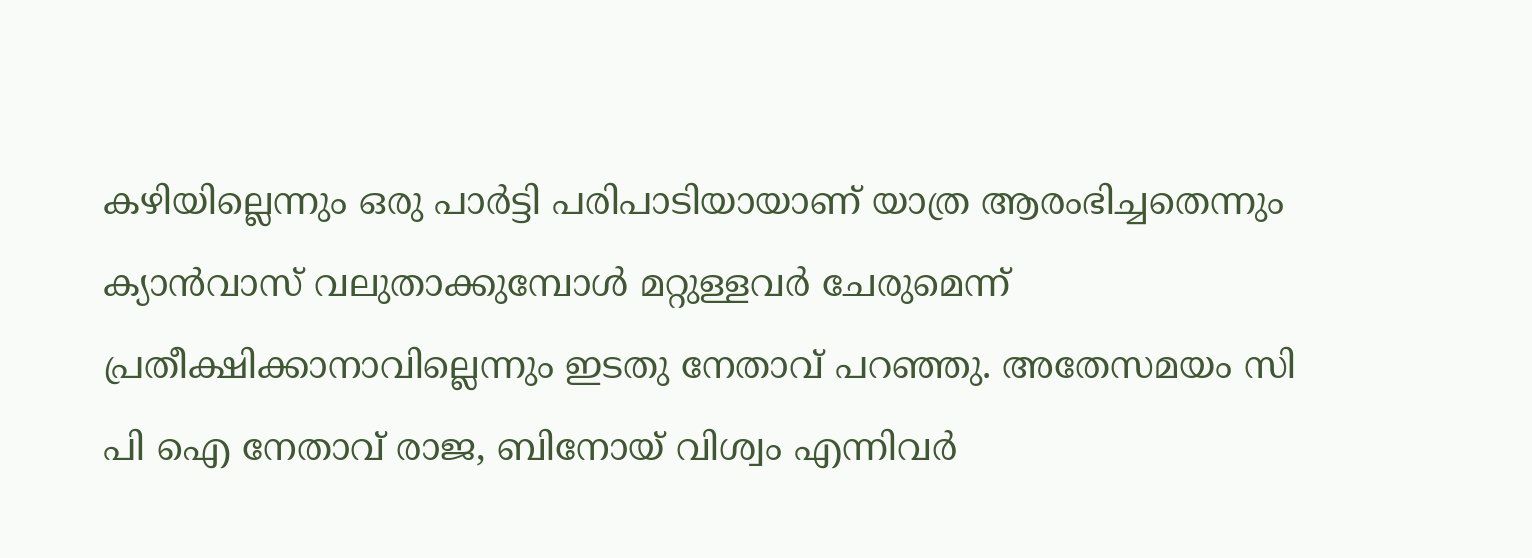കഴിയില്ലെന്നും ഒരു പാർട്ടി പരിപാടിയായാണ് യാത്ര ആരംഭിച്ചതെന്നും ക്യാൻവാസ് വലുതാക്കുമ്പോൾ മറ്റുള്ളവർ ചേരുമെന്ന് പ്രതീക്ഷിക്കാനാവില്ലെന്നും ഇടതു നേതാവ് പറഞ്ഞു. അതേസമയം സി പി ഐ നേതാവ് രാജ, ബിനോയ് വിശ്വം എന്നിവർ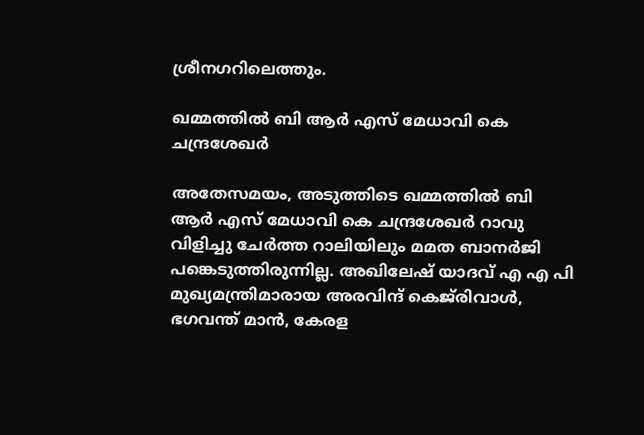ശ്രീനഗറിലെത്തും.

ഖമ്മത്തിൽ ബി ആർ എസ് മേധാവി കെ ചന്ദ്രശേഖർ

അതേസമയം, അടുത്തിടെ ഖമ്മത്തിൽ ബി ആർ എസ് മേധാവി കെ ചന്ദ്രശേഖർ റാവു വിളിച്ചു ചേർത്ത റാലിയിലും മമത ബാനർജി പങ്കെടുത്തിരുന്നില്ല. അഖിലേഷ് യാദവ് എ എ പി മുഖ്യമന്ത്രിമാരായ അരവിന്ദ് കെജ്‌രിവാൾ, ഭഗവന്ത് മാൻ, കേരള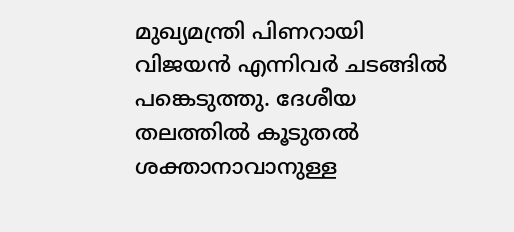മുഖ്യമന്ത്രി പിണറായി വിജയൻ എന്നിവർ ചടങ്ങിൽ പങ്കെടുത്തു. ദേശീയ തലത്തിൽ കൂടുതല്‍ ശക്താനാവാനുള്ള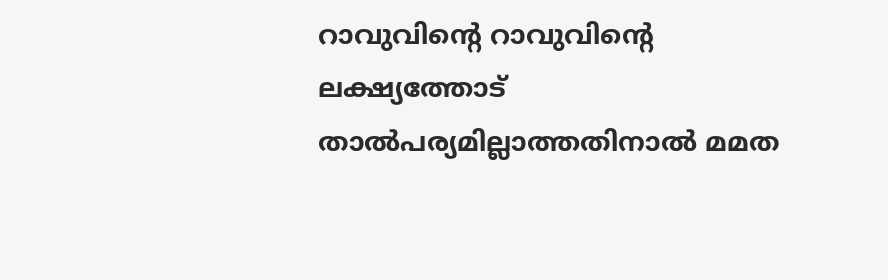റാവുവിന്റെ റാവുവിന്റെ ലക്ഷ്യത്തോട് താല്‍പര്യമില്ലാത്തതിനാല്‍ മമത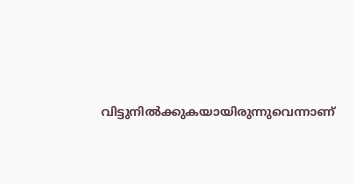വിട്ടുനില്‍ക്കുകയായിരുന്നുവെന്നാണ്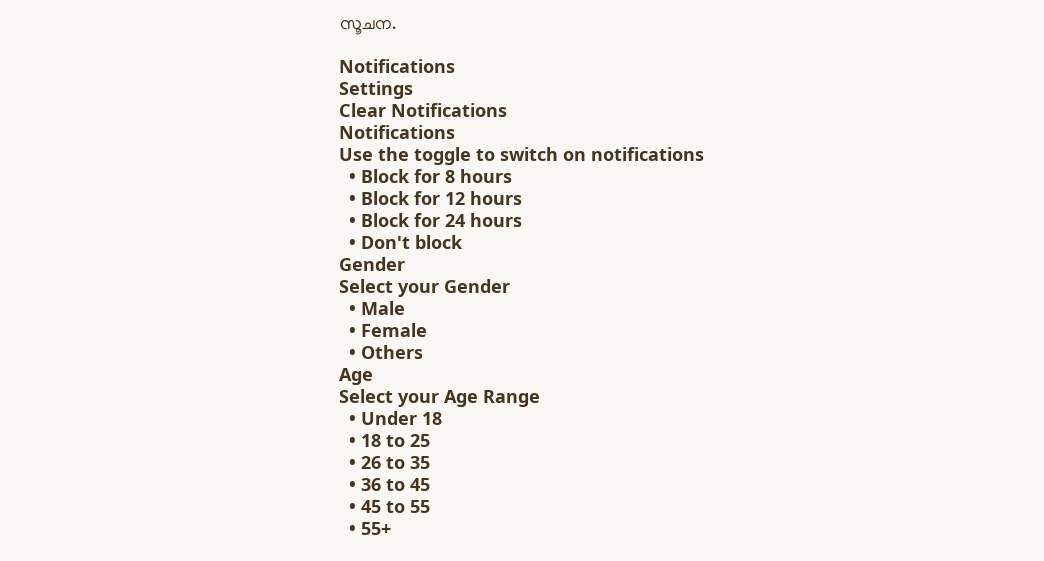സൂചന.

Notifications
Settings
Clear Notifications
Notifications
Use the toggle to switch on notifications
  • Block for 8 hours
  • Block for 12 hours
  • Block for 24 hours
  • Don't block
Gender
Select your Gender
  • Male
  • Female
  • Others
Age
Select your Age Range
  • Under 18
  • 18 to 25
  • 26 to 35
  • 36 to 45
  • 45 to 55
  • 55+